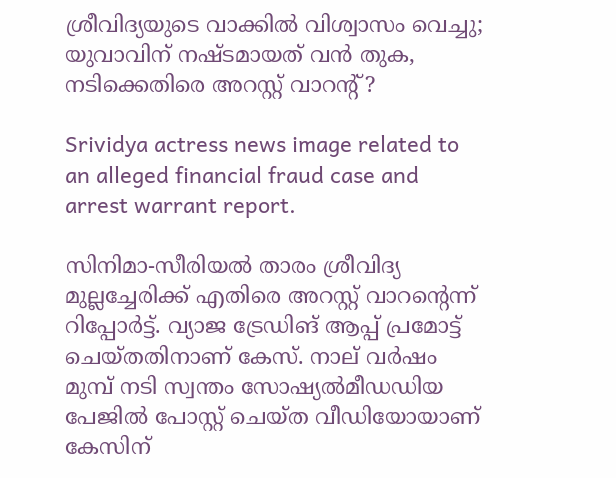ശ്രീവിദ്യയുടെ വാക്കിൽ വിശ്വാസം വെച്ചു; യുവാവിന് നഷ്ടമായത് വൻ തുക, നടിക്കെതിരെ അറസ്റ്റ് വാറന്റ് ?

Srividya actress news image related to an alleged financial fraud case and arrest warrant report.

സിനിമാ-സീരിയൽ താരം ശ്രീവിദ്യ മുല്ലച്ചേരിക്ക് എതിരെ അറസ്റ്റ് വാറന്റെന്ന് റിപ്പോർട്ട്. വ്യാജ ട്രേഡിങ് ആപ്പ് പ്രമോട്ട് ചെയ്തതിനാണ് കേസ്. നാല് വർഷം മുമ്പ് നടി സ്വന്തം സോഷ്യൽമീഡഡിയ പേജിൽ പോസ്റ്റ് ചെയ്ത വീഡിയോയാണ് കേസിന്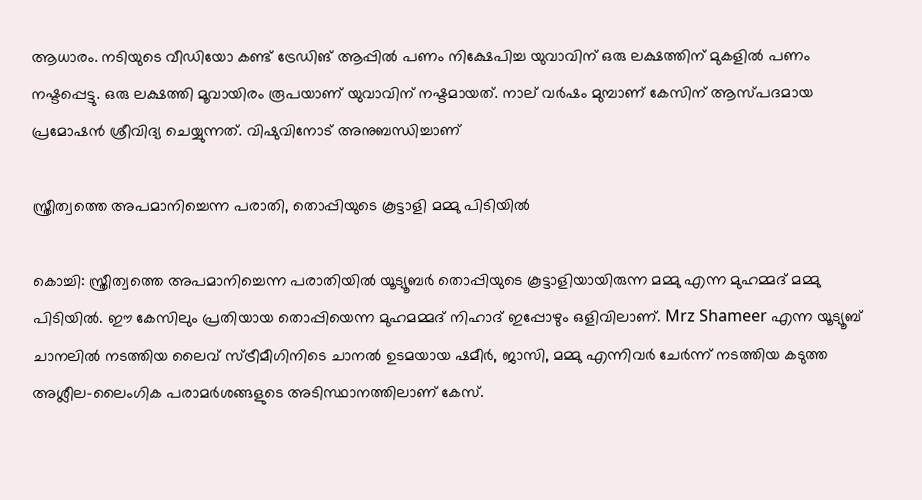ആധാരം. നടിയുടെ വീഡിയോ കണ്ട് ട്രേഡിങ് ആപ്പിൽ പണം നിക്ഷേപിച്ച യുവാവിന് ഒരു ലക്ഷത്തിന് മുകളിൽ പണം നഷ്ടപ്പെട്ടു. ഒരു ലക്ഷത്തി മൂവായിരം രൂപയാണ് യുവാവിന് നഷ്ടമായത്. നാല് വർഷം മുമ്പാണ് കേസിന് ആസ്പദമായ പ്രമോഷൻ ശ്രീവിദ്യ ചെയ്യുന്നത്. വിഷുവിനോട് അനുബന്ധിച്ചാണ്

സ്ത്രീത്വത്തെ അപമാനിച്ചെന്ന പരാതി, തൊപ്പിയുടെ കൂട്ടാളി മമ്മു പിടിയിൽ

കൊച്ചി: സ്ത്രീത്വത്തെ അപമാനിച്ചെന്ന പരാതിയിൽ യൂട്യൂബർ തൊപ്പിയുടെ കൂട്ടാളിയായിരുന്ന മമ്മു എന്ന മുഹമ്മദ് മമ്മു പിടിയിൽ. ഈ കേസിലും പ്രതിയായ തൊപ്പിയെന്ന മുഹമമ്മദ് നിഹാദ് ഇപ്പോഴും ഒളിവിലാണ്. Mrz Shameer എന്ന യൂട്യൂബ് ചാനലിൽ നടത്തിയ ലൈവ് സ്ട്രീമീഗിനിടെ ചാനൽ ഉടമയായ ഷമീർ, ജാസി, മമ്മു എന്നിവർ ചേർന്ന് നടത്തിയ കടുത്ത അശ്ലീല-ലൈംഗിക പരാമർശങ്ങളുടെ അടിസ്ഥാനത്തിലാണ് കേസ്.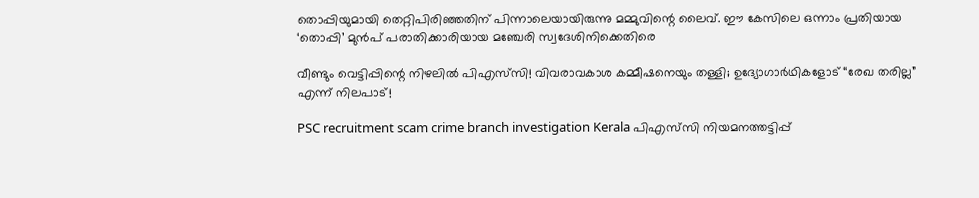തൊപ്പിയുമായി തെറ്റിപിരിഞ്ഞതിന് പിന്നാലെയായിരുന്നു മമ്മുവിന്റെ ലൈവ്. ഈ കേസിലെ ഒന്നാം പ്രതിയായ ‘തൊപ്പി’ മുൻപ് പരാതിക്കാരിയായ മഞ്ചേരി സ്വദേശിനിക്കെതിരെ

വീണ്ടും വെട്ടിപ്പിന്റെ നിഴലിൽ പിഎസ്‌സി! വിവരാവകാശ കമ്മീഷനെയും തള്ളി; ഉദ്യോഗാർഥികളോട് “രേഖ തരില്ല” എന്ന് നിലപാട്!

PSC recruitment scam crime branch investigation Kerala പിഎസ്‌സി നിയമനത്തട്ടിപ്പ്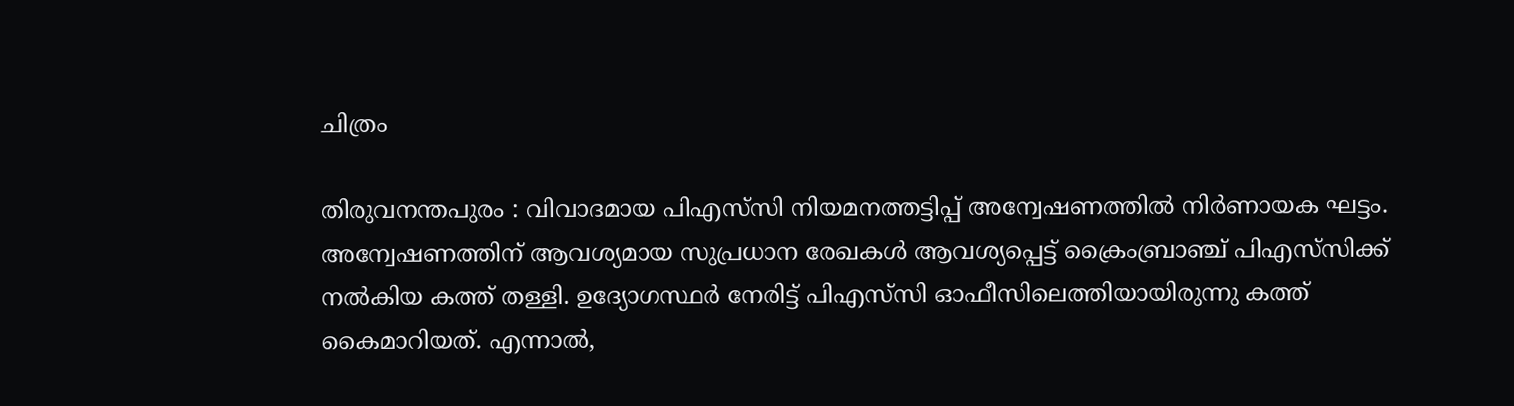ചിത്രം

തിരുവനന്തപുരം : വിവാദമായ പിഎസ്‌സി നിയമനത്തട്ടിപ്പ് അന്വേഷണത്തിൽ നിർണായക ഘട്ടം. അന്വേഷണത്തിന് ആവശ്യമായ സുപ്രധാന രേഖകൾ ആവശ്യപ്പെട്ട് ക്രൈംബ്രാഞ്ച് പിഎസ്‌സിക്ക് നൽകിയ കത്ത് തള്ളി. ഉദ്യോഗസ്ഥർ നേരിട്ട് പിഎസ്‌സി ഓഫീസിലെത്തിയായിരുന്നു കത്ത് കൈമാറിയത്. എന്നാൽ,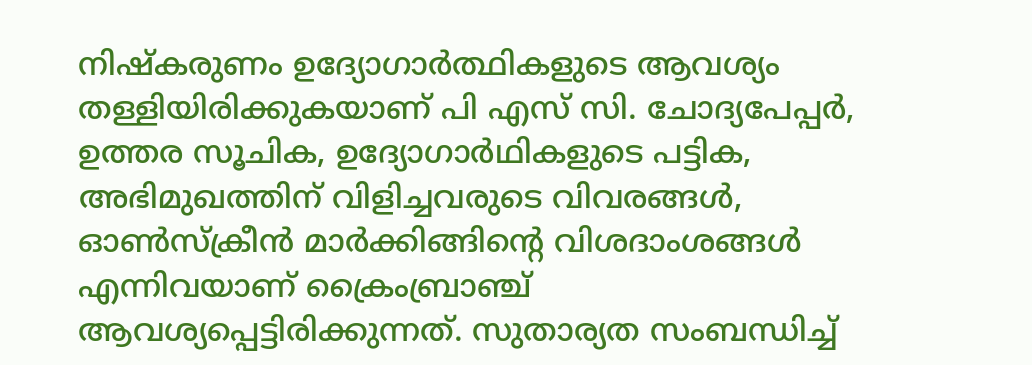നിഷ്‌കരുണം ഉദ്യോഗാർത്ഥികളുടെ ആവശ്യം തള്ളിയിരിക്കുകയാണ് പി എസ് സി. ചോദ്യപേപ്പർ, ഉത്തര സൂചിക, ഉദ്യോഗാർഥികളുടെ പട്ടിക, അഭിമുഖത്തിന് വിളിച്ചവരുടെ വിവരങ്ങൾ, ഓൺസ്ക്രീൻ മാർക്കിങ്ങിന്റെ വിശദാംശങ്ങൾ എന്നിവയാണ് ക്രൈംബ്രാഞ്ച് ആവശ്യപ്പെട്ടിരിക്കുന്നത്. സുതാര്യത സംബന്ധിച്ച്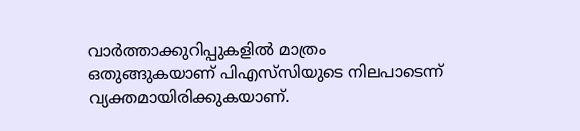വാർത്താക്കുറിപ്പുകളിൽ മാത്രം ഒതുങ്ങുകയാണ് പിഎസ്‌സിയുടെ നിലപാടെന്ന് വ്യക്തമായിരിക്കുകയാണ്.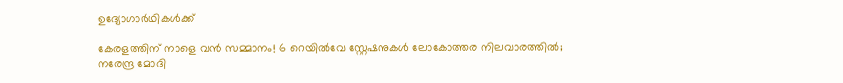ഉദ്യോഗാർഥികൾക്ക്

കേരളത്തിന് നാളെ വൻ സമ്മാനം! 6 റെയിൽവേ സ്റ്റേഷനുകൾ ലോകോത്തര നിലവാരത്തിൽ; നരേന്ദ്ര മോദി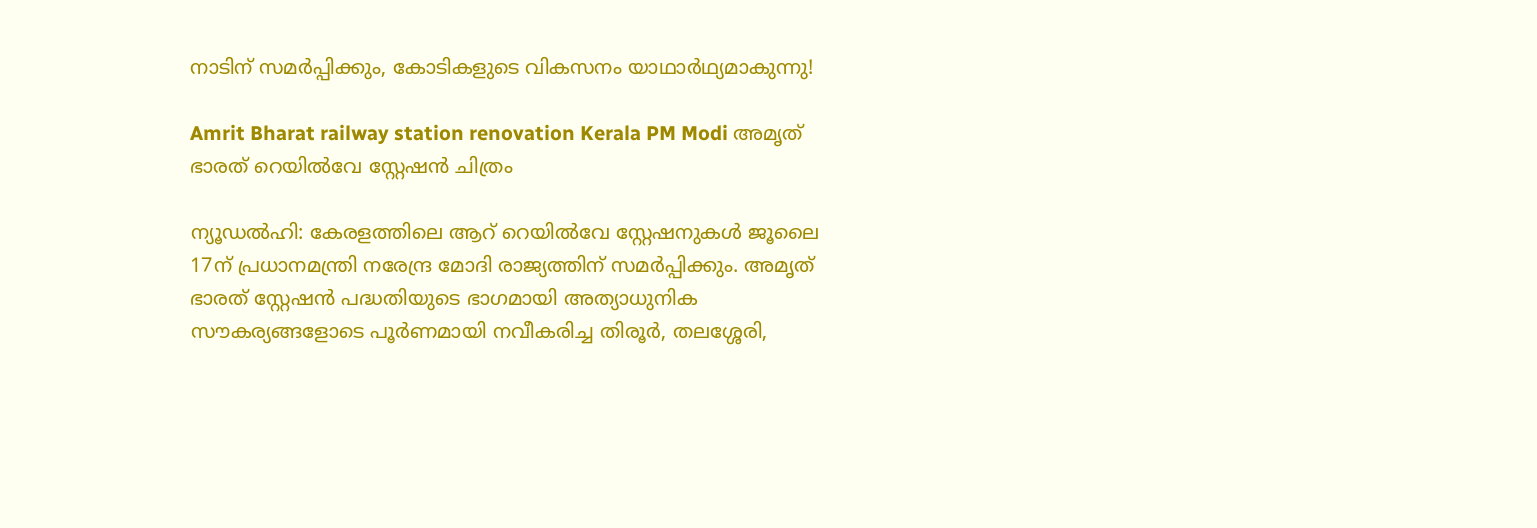നാടിന് സമർപ്പിക്കും, കോടികളുടെ വികസനം യാഥാർഥ്യമാകുന്നു!

Amrit Bharat railway station renovation Kerala PM Modi അമൃത് ഭാരത് റെയിൽവേ സ്റ്റേഷൻ ചിത്രം

ന്യൂഡൽഹി: കേരളത്തിലെ ആറ് റെയിൽവേ സ്റ്റേഷനുകൾ ജൂലൈ 17ന് പ്രധാനമന്ത്രി നരേന്ദ്ര മോദി രാജ്യത്തിന് സമർപ്പിക്കും. അമൃത് ഭാരത് സ്റ്റേഷൻ പദ്ധതിയുടെ ഭാഗമായി അത്യാധുനിക സൗകര്യങ്ങളോടെ പൂർണമായി നവീകരിച്ച തിരൂർ, തലശ്ശേരി,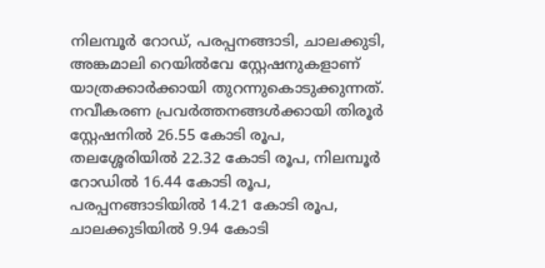നിലമ്പൂർ റോഡ്, പരപ്പനങ്ങാടി, ചാലക്കുടി, അങ്കമാലി റെയിൽവേ സ്റ്റേഷനുകളാണ് യാത്രക്കാർക്കായി തുറന്നുകൊടുക്കുന്നത്. നവീകരണ പ്രവർത്തനങ്ങൾക്കായി തിരൂർ സ്റ്റേഷനിൽ 26.55 കോടി രൂപ, തലശ്ശേരിയിൽ 22.32 കോടി രൂപ, നിലമ്പൂർ റോഡിൽ 16.44 കോടി രൂപ, പരപ്പനങ്ങാടിയിൽ 14.21 കോടി രൂപ, ചാലക്കുടിയിൽ 9.94 കോടി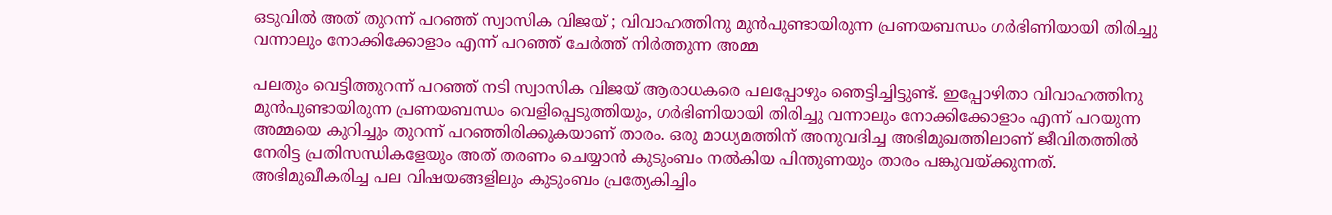ഒടുവില്‍ അത് തുറന്ന് പറഞ്ഞ് സ്വാസിക വിജയ് ; വിവാഹത്തിനു മുന്‍പുണ്ടായിരുന്ന പ്രണയബന്ധം ഗര്‍ഭിണിയായി തിരിച്ചു വന്നാലും നോക്കിക്കോളാം എന്ന് പറഞ്ഞ് ചേര്‍ത്ത് നിര്‍ത്തുന്ന അമ്മ

പലതും വെട്ടിത്തുറന്ന് പറഞ്ഞ് നടി സ്വാസിക വിജയ് ആരാധകരെ പലപ്പോഴും ഞെട്ടിച്ചിട്ടുണ്ട്. ഇപ്പോഴിതാ വിവാഹത്തിനു മുന്‍പുണ്ടായിരുന്ന പ്രണയബന്ധം വെളിപ്പെടുത്തിയും, ഗര്‍ഭിണിയായി തിരിച്ചു വന്നാലും നോക്കിക്കോളാം എന്ന് പറയുന്ന അമ്മയെ കുറിച്ചും തുറന്ന് പറഞ്ഞിരിക്കുകയാണ് താരം. ഒരു മാധ്യമത്തിന് അനുവദിച്ച അഭിമുഖത്തിലാണ് ജീവിതത്തില്‍ നേരിട്ട പ്രതിസന്ധികളേയും അത് തരണം ചെയ്യാന്‍ കുടുംബം നല്‍കിയ പിന്തുണയും താരം പങ്കുവയ്ക്കുന്നത്. അഭിമുഖീകരിച്ച പല വിഷയങ്ങളിലും കുടുംബം പ്രത്യേകിച്ചിം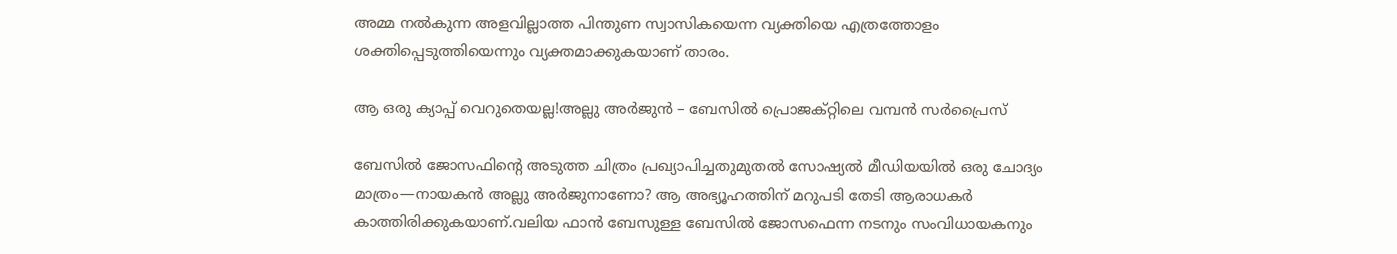അമ്മ നല്‍കുന്ന അളവില്ലാത്ത പിന്തുണ സ്വാസികയെന്ന വ്യക്തിയെ എത്രത്തോളം ശക്തിപ്പെടുത്തിയെന്നും വ്യക്തമാക്കുകയാണ് താരം.

ആ ഒരു ക്യാപ്പ് വെറുതെയല്ല!അല്ലു അർജുൻ – ബേസിൽ പ്രൊജക്റ്റിലെ വമ്പൻ സർപ്രൈസ്

ബേസിൽ ജോസഫിന്റെ അടുത്ത ചിത്രം പ്രഖ്യാപിച്ചതുമുതൽ സോഷ്യൽ മീഡിയയിൽ ഒരു ചോദ്യം മാത്രം—നായകൻ അല്ലു അർജുനാണോ? ആ അഭ്യൂഹത്തിന് മറുപടി തേടി ആരാധകർ കാത്തിരിക്കുകയാണ്.വലിയ ഫാന്‍ ബേസുള്ള ബേസില്‍ ജോസഫെന്ന നടനും സംവിധായകനും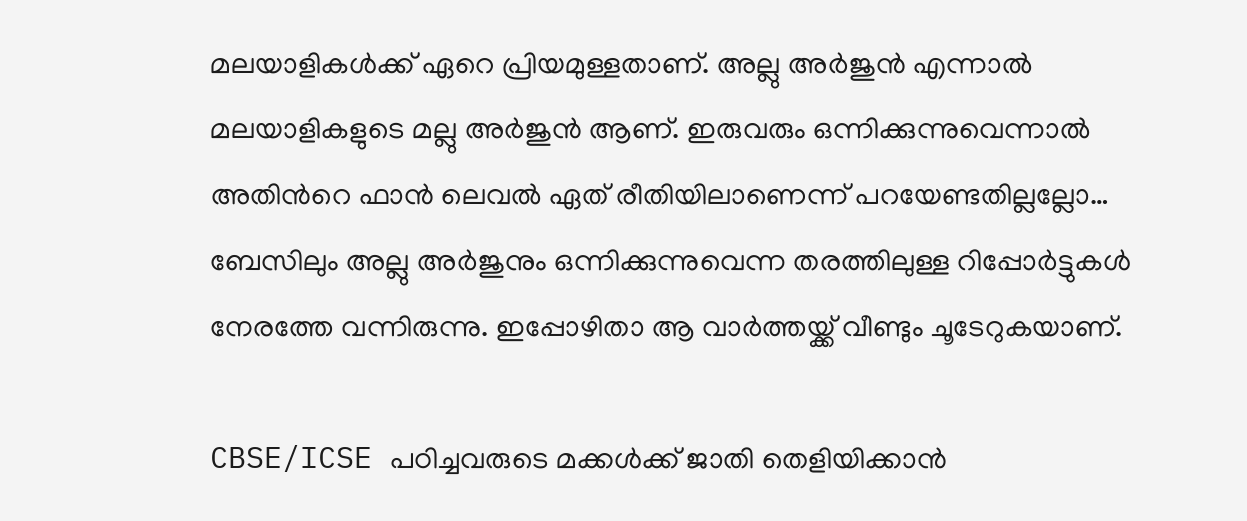മലയാളികള്‍ക്ക് ഏറെ പ്രിയമുള്ളതാണ്. അല്ലു അര്‍ജുന്‍ എന്നാല്‍ മലയാളികളുടെ മല്ലു അര്‍ജുന്‍ ആണ്. ഇരുവരും ഒന്നിക്കുന്നുവെന്നാല്‍ അതിന്‍റെ ഫാന്‍ ലെവല്‍ ഏത് രീതിയിലാണെന്ന് പറയേണ്ടതില്ലല്ലോ… ബേസിലും അല്ലു അർജുനും ഒന്നിക്കുന്നുവെന്ന തരത്തിലുള്ള റിപ്പോർട്ടുകൾ നേരത്തേ വന്നിരുന്നു. ഇപ്പോഴിതാ ആ വാര്‍ത്തയ്ക്ക് വീണ്ടും ചൂടേറുകയാണ്.

CBSE/ICSE പഠിച്ചവരുടെ മക്കൾക്ക് ജാതി തെളിയിക്കാൻ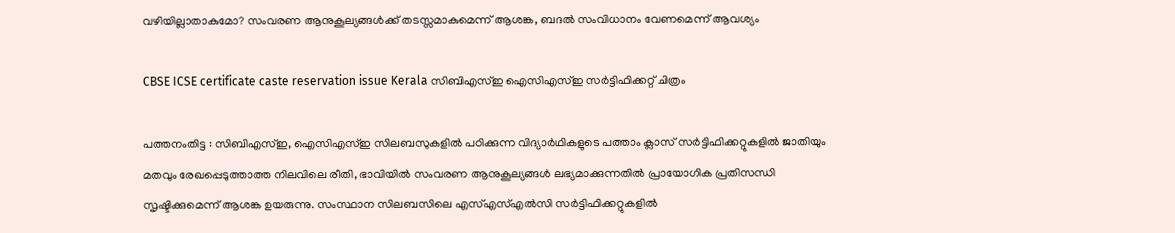വഴിയില്ലാതാകുമോ? സംവരണ ആനുകൂല്യങ്ങൾക്ക് തടസ്സമാകുമെന്ന് ആശങ്ക, ബദൽ സംവിധാനം വേണമെന്ന് ആവശ്യം

CBSE ICSE certificate caste reservation issue Kerala സിബിഎസ്ഇ ഐസിഎസ്ഇ സർട്ടിഫിക്കറ്റ് ചിത്രം

പത്തനംതിട്ട : സിബിഎസ്ഇ, ഐസിഎസ്ഇ സിലബസുകളിൽ പഠിക്കുന്ന വിദ്യാർഥികളുടെ പത്താം ക്ലാസ് സർട്ടിഫിക്കറ്റുകളിൽ ജാതിയും മതവും രേഖപ്പെടുത്താത്ത നിലവിലെ രീതി, ഭാവിയിൽ സംവരണ ആനുകൂല്യങ്ങൾ ലഭ്യമാക്കുന്നതിൽ പ്രായോഗിക പ്രതിസന്ധി സൃഷ്ടിക്കുമെന്ന് ആശങ്ക ഉയരുന്നു. സംസ്ഥാന സിലബസിലെ എസ്എസ്എൽസി സർട്ടിഫിക്കറ്റുകളിൽ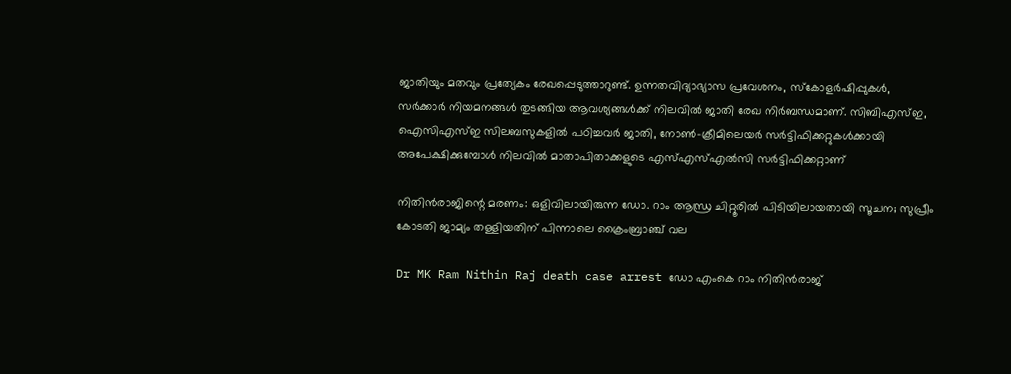ജാതിയും മതവും പ്രത്യേകം രേഖപ്പെടുത്താറുണ്ട്. ഉന്നതവിദ്യാഭ്യാസ പ്രവേശനം, സ്കോളർഷിപ്പുകൾ, സർക്കാർ നിയമനങ്ങൾ തുടങ്ങിയ ആവശ്യങ്ങൾക്ക് നിലവിൽ ജാതി രേഖ നിർബന്ധമാണ്. സിബിഎസ്ഇ, ഐസിഎസ്ഇ സിലബസുകളിൽ പഠിച്ചവർ ജാതി, നോൺ-ക്രീമിലെയർ സർട്ടിഫിക്കറ്റുകൾക്കായി അപേക്ഷിക്കുമ്പോൾ നിലവിൽ മാതാപിതാക്കളുടെ എസ്എസ്എൽസി സർട്ടിഫിക്കറ്റാണ്

നിതിൻരാജിന്റെ മരണം: ഒളിവിലായിരുന്ന ഡോ. റാം ആന്ധ്ര ചിറ്റൂരിൽ പിടിയിലായതായി സൂചന; സുപ്രീം കോടതി ജാമ്യം തള്ളിയതിന് പിന്നാലെ ക്രൈംബ്രാഞ്ച് വല

Dr MK Ram Nithin Raj death case arrest ഡോ എംകെ റാം നിതിൻരാജ്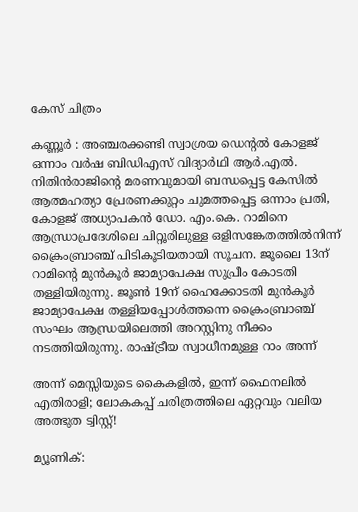കേസ് ചിത്രം

കണ്ണൂർ : അഞ്ചരക്കണ്ടി സ്വാശ്രയ ഡെന്റൽ കോളജ് ഒന്നാം വർഷ ബിഡിഎസ് വിദ്യാർഥി ആർ.എൽ. നിതിൻരാജിന്റെ മരണവുമായി ബന്ധപ്പെട്ട കേസിൽ ആത്മഹത്യാ പ്രേരണക്കുറ്റം ചുമത്തപ്പെട്ട ഒന്നാം പ്രതി, കോളജ് അധ്യാപകൻ ഡോ. എം.കെ. റാമിനെ ആന്ധ്രാപ്രദേശിലെ ചിറ്റൂരിലുള്ള ഒളിസങ്കേതത്തിൽനിന്ന് ക്രൈംബ്രാഞ്ച് പിടികൂടിയതായി സൂചന. ജൂലൈ 13ന് റാമിന്റെ മുൻകൂർ ജാമ്യാപേക്ഷ സുപ്രീം കോടതി തള്ളിയിരുന്നു. ജൂൺ 19ന് ഹൈക്കോടതി മുൻകൂർ ജാമ്യാപേക്ഷ തള്ളിയപ്പോൾത്തന്നെ ക്രൈംബ്രാഞ്ച് സംഘം ആന്ധ്രയിലെത്തി അറസ്റ്റിനു നീക്കം നടത്തിയിരുന്നു. രാഷ്ട്രീയ സ്വാധീനമുള്ള റാം അന്ന്

അന്ന് മെസ്സിയുടെ കൈകളിൽ, ഇന്ന് ഫൈനലിൽ എതിരാളി; ലോകകപ്പ് ചരിത്രത്തിലെ ഏറ്റവും വലിയ അത്ഭുത ട്വിസ്റ്റ്!

മ്യൂണിക്: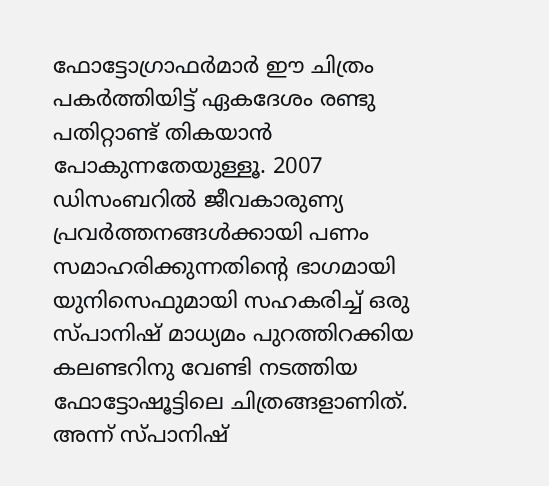ഫോട്ടോഗ്രാഫർമാർ ഈ ചിത്രം പകർത്തിയിട്ട് ഏകദേശം രണ്ടു പതിറ്റാണ്ട് തികയാൻ പോകുന്നതേയുള്ളൂ. 2007 ഡിസംബറിൽ ജീവകാരുണ്യ പ്രവർത്തനങ്ങൾക്കായി പണം സമാഹരിക്കുന്നതിന്റെ ഭാഗമായി യുനിസെഫുമായി സഹകരിച്ച് ഒരു സ്പാനിഷ് മാധ്യമം പുറത്തിറക്കിയ കലണ്ടറിനു വേണ്ടി നടത്തിയ ഫോട്ടോഷൂട്ടിലെ ചിത്രങ്ങളാണിത്. അന്ന് സ്പാനിഷ്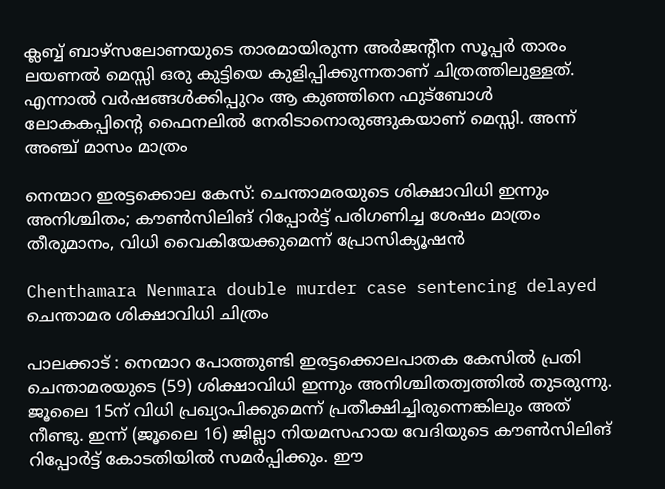ക്ലബ്ബ് ബാഴ്‌സലോണയുടെ താരമായിരുന്ന അർജന്റീന സൂപ്പർ താരം ലയണൽ മെസ്സി ഒരു കുട്ടിയെ കുളിപ്പിക്കുന്നതാണ് ചിത്രത്തിലുള്ളത്. എന്നാൽ വർഷങ്ങൾക്കിപ്പുറം ആ കുഞ്ഞിനെ ഫുട്‌ബോൾ ലോകകപ്പിന്റെ ഫൈനലിൽ നേരിടാനൊരുങ്ങുകയാണ് മെസ്സി. അന്ന് അഞ്ച് മാസം മാത്രം

നെന്മാറ ഇരട്ടക്കൊല കേസ്: ചെന്താമരയുടെ ശിക്ഷാവിധി ഇന്നും അനിശ്ചിതം; കൗൺസിലിങ് റിപ്പോർട്ട് പരിഗണിച്ച ശേഷം മാത്രം തീരുമാനം, വിധി വൈകിയേക്കുമെന്ന് പ്രോസിക്യൂഷൻ

Chenthamara Nenmara double murder case sentencing delayed ചെന്താമര ശിക്ഷാവിധി ചിത്രം

പാലക്കാട് : നെന്മാറ പോത്തുണ്ടി ഇരട്ടക്കൊലപാതക കേസിൽ പ്രതി ചെന്താമരയുടെ (59) ശിക്ഷാവിധി ഇന്നും അനിശ്ചിതത്വത്തിൽ തുടരുന്നു. ജൂലൈ 15ന് വിധി പ്രഖ്യാപിക്കുമെന്ന് പ്രതീക്ഷിച്ചിരുന്നെങ്കിലും അത് നീണ്ടു. ഇന്ന് (ജൂലൈ 16) ജില്ലാ നിയമസഹായ വേദിയുടെ കൗൺസിലിങ് റിപ്പോർട്ട് കോടതിയിൽ സമർപ്പിക്കും. ഈ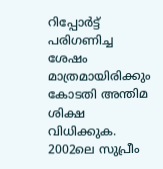റിപ്പോർട്ട് പരിഗണിച്ച ശേഷം മാത്രമായിരിക്കും കോടതി അന്തിമ ശിക്ഷ വിധിക്കുക. 2002ലെ സുപ്രീം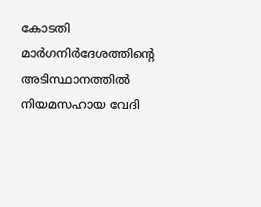കോടതി മാർഗനിർദേശത്തിന്റെ അടിസ്ഥാനത്തിൽ നിയമസഹായ വേദി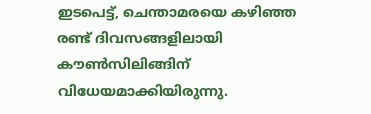ഇടപെട്ട്, ചെന്താമരയെ കഴിഞ്ഞ രണ്ട് ദിവസങ്ങളിലായി കൗൺസിലിങ്ങിന് വിധേയമാക്കിയിരുന്നു.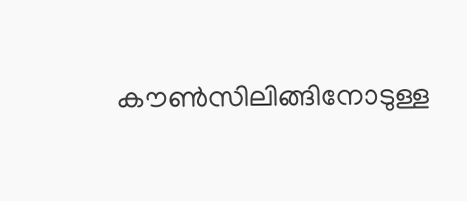കൗൺസിലിങ്ങിനോടുള്ള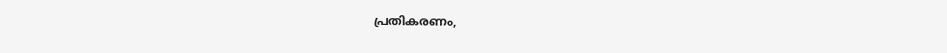പ്രതികരണം,